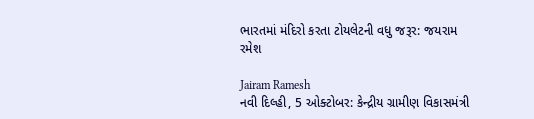ભારતમાં મંદિરો કરતા ટોયલેટની વધુ જરૂર: જયરામ રમેશ

Jairam Ramesh
નવી દિલ્હી, 5 ઓક્ટોબર: કેન્દ્રીય ગ્રામીણ વિકાસમંત્રી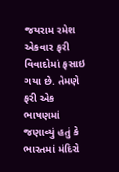જયરામ રમેશ એકવાર ફરી વિવાદોમાં ફસાઇ ગયા છે. તેમણે ફરી એક ભાષણમાં જણાવ્યું હતું કે ભારતમાં મંદિરો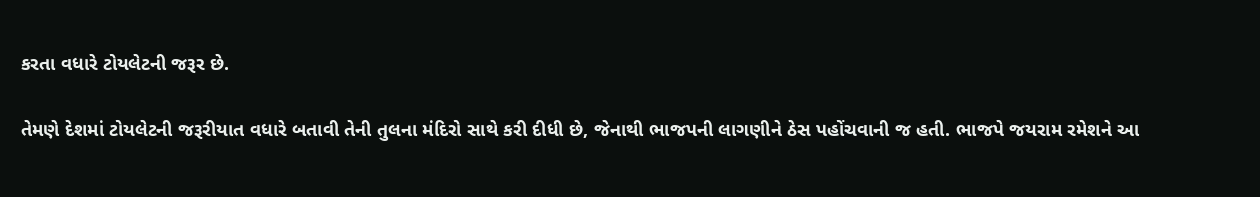કરતા વધારે ટોયલેટની જરૂર છે.

તેમણે દેશમાં ટોયલેટની જરૂરીયાત વધારે બતાવી તેની તુલના મંદિરો સાથે કરી દીધી છે, જેનાથી ભાજપની લાગણીને ઠેસ પહોંચવાની જ હતી. ભાજપે જયરામ રમેશને આ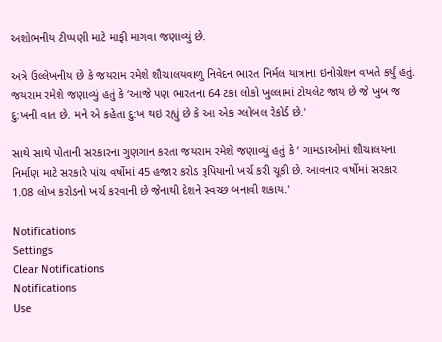અશોભનીય ટીપ્પણી માટે માફી માગવા જણાવ્યું છે.

અત્રે ઉલ્લેખનીય છે કે જયરામ રમેશે શૌચાલયવાળુ નિવેદન ભારત નિર્મલ યાત્રાના ઇનોગ્રેશન વખતે કર્યું હતું. જયરામ રમેશે જણાવ્યું હતું કે ‘આજે પણ ભારતના 64 ટકા લોકો ખુલ્લામાં ટોયલેટ જાય છે જે ખુબ જ દુ:ખની વાત છે. મને એ કહેતા દુ:ખ થઇ રહ્યું છે કે આ એક ગ્લોબલ રેકોર્ડ છે.'

સાથે સાથે પોતાની સરકારના ગુણગાન કરતા જયરામ રમેશે જણાવ્યું હતું કે ‘ ગામડાઓમાં શૌચાલયના નિર્માણ માટે સરકારે પાંચ વર્ષોમાં 45 હજાર કરોડ રૂપિયાનો ખર્ચ કરી ચૂકી છે. આવનાર વર્ષોમાં સરકાર 1.08 લોખ કરોડનો ખર્ચ કરવાની છે જેનાથી દેશને સ્વચ્છ બનાવી શકાય.'

Notifications
Settings
Clear Notifications
Notifications
Use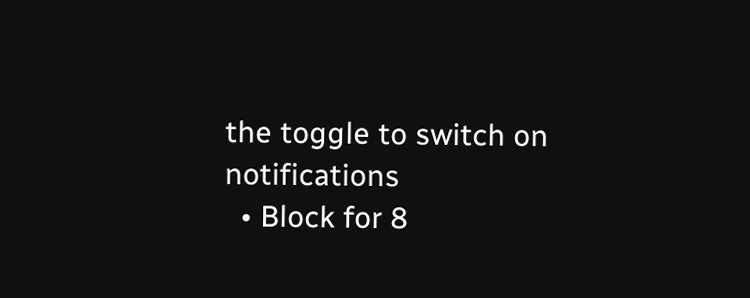the toggle to switch on notifications
  • Block for 8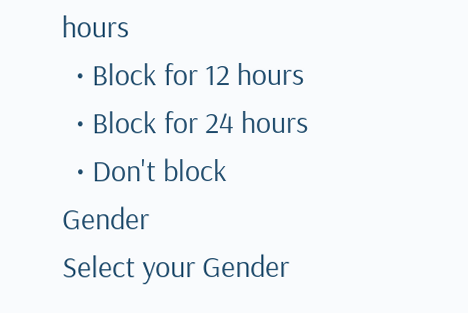hours
  • Block for 12 hours
  • Block for 24 hours
  • Don't block
Gender
Select your Gender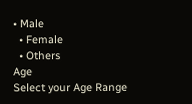• Male
  • Female
  • Others
Age
Select your Age Range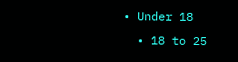• Under 18
  • 18 to 25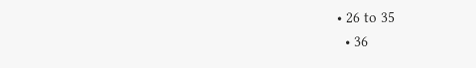• 26 to 35
  • 36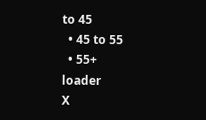to 45
  • 45 to 55
  • 55+
loader
X